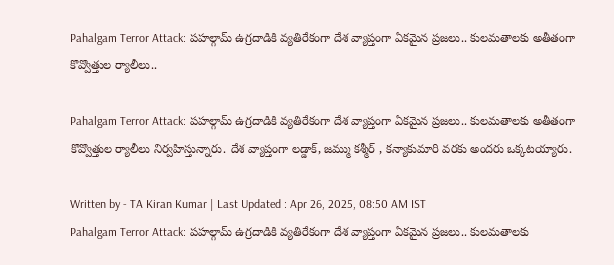Pahalgam Terror Attack: పహల్గామ్ ఉగ్రదాడికి వ్యతిరేకంగా దేశ వ్యాప్తంగా ఏకమైన ప్రజలు.. కులమతాలకు అతీతంగా కొవ్వొత్తుల ర్యాలీలు..

Pahalgam Terror Attack: పహల్గామ్ ఉగ్రదాడికి వ్యతిరేకంగా దేశ వ్యాప్తంగా ఏకమైన ప్రజలు.. కులమతాలకు అతీతంగా కొవ్వొత్తుల ర్యాలీలు నిర్వహిస్తున్నారు. దేశ వ్యాప్తంగా లడ్డాక్, జమ్ము కశ్మీర్ , కన్యాకుమారి వరకు అందరు ఒక్కటయ్యారు.

Written by - TA Kiran Kumar | Last Updated : Apr 26, 2025, 08:50 AM IST
Pahalgam Terror Attack: పహల్గామ్ ఉగ్రదాడికి వ్యతిరేకంగా దేశ వ్యాప్తంగా ఏకమైన ప్రజలు.. కులమతాలకు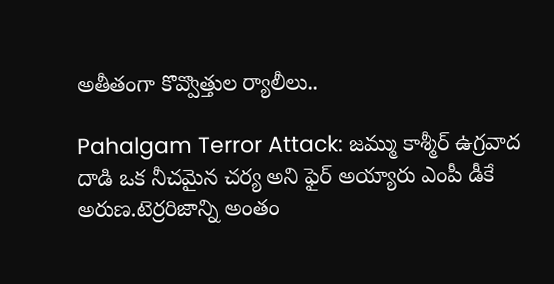అతీతంగా కొవ్వొత్తుల ర్యాలీలు..

Pahalgam Terror Attack: జమ్ము కాశ్మీర్ ఉగ్రవాద దాడి ఒక నీచమైన చర్య అని ఫైర్ అయ్యారు ఎంపీ డీకే అరుణ.టెర్రరిజాన్ని అంతం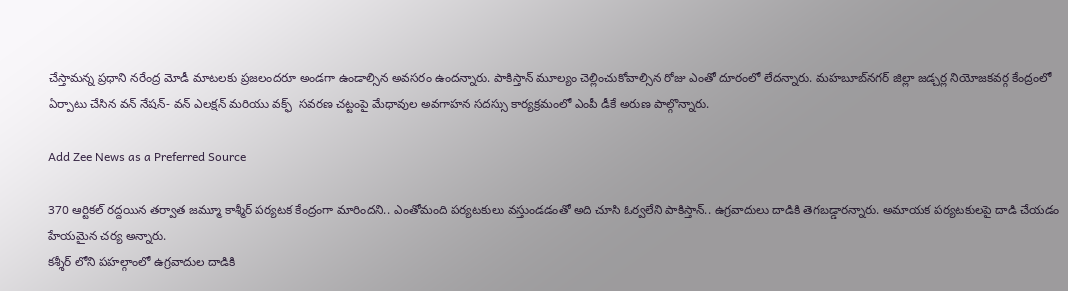చేస్తామన్న ప్రధాని నరేంద్ర మోడీ మాటలకు ప్రజలందరూ అండగా ఉండాల్సిన అవసరం ఉందన్నారు. పాకిస్తాన్ మూల్యం చెల్లించుకోవాల్సిన రోజు ఎంతో దూరంలో లేదన్నారు. మహబూబ్‌నగర్ జిల్లా జడ్చర్ల నియోజకవర్గ కేంద్రంలో ఏర్పాటు చేసిన వన్ నేషన్- వన్ ఎలక్షన్ మరియు వక్ఫ్  సవరణ చట్టంపై మేధావుల అవగాహన సదస్సు కార్యక్రమంలో ఎంపీ డీకే అరుణ పాల్గొన్నారు.

Add Zee News as a Preferred Source

370 ఆర్టికల్ రద్దయిన తర్వాత జమ్మూ కాశ్మీర్ పర్యటక కేంద్రంగా మారిందని.. ఎంతోమంది పర్యటకులు వస్తుండడంతో అది చూసి ఓర్వలేని పాకిస్తాన్.. ఉగ్రవాదులు దాడికి తెగబడ్డారన్నారు. అమాయక పర్యటకులపై దాడి చేయడం హేయమైన చర్య అన్నారు.
కశ్శీర్ లోని పహల్గాంలో ఉగ్రవాదుల దాడికి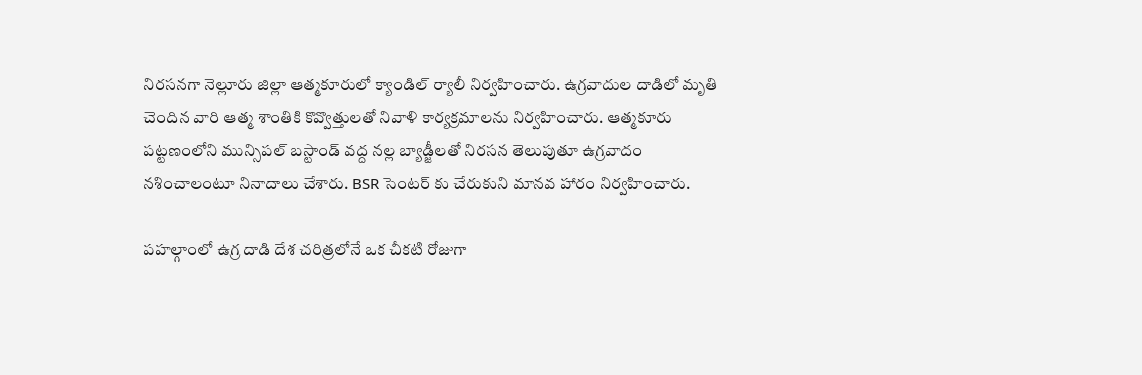నిరసనగా నెల్లూరు జిల్లా ఆత్మకూరులో క్యాండిల్ ర్యాలీ నిర్వహించారు. ఉగ్రవాదుల దాడిలో మృతి చెందిన వారి ఆత్మ శాంతికి కొవ్వొత్తులతో నివాళి కార్యక్రమాలను నిర్వహించారు. ఆత్మకూరు పట్టణంలోని మున్సిపల్ బస్టాండ్ వద్ద నల్ల బ్యాడ్జీలతో నిరసన తెలుపుతూ ఉగ్రవాదం నశించాలంటూ నినాదాలు చేశారు. BSR సెంటర్ కు చేరుకుని మానవ హారం నిర్వహించారు.

పహల్గాంలో ఉగ్ర దాడి దేశ చరిత్రలోనే ఒక చీకటి రోజుగా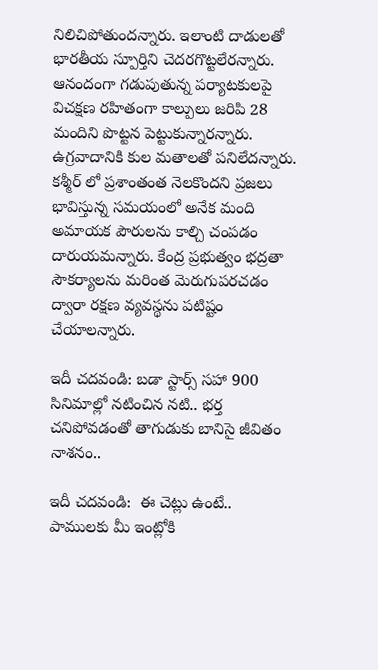నిలిచిపోతుందన్నారు. ఇలాంటి దాడులతో భారతీయ స్పూర్తిని చెదరగొట్టలేరన్నారు. ఆనందంగా గడుపుతున్న పర్యాటకులపై విచక్షణ రహితంగా కాల్పులు జరిపి 28 మందిని పొట్టన పెట్టుకున్నారన్నారు. ఉగ్రవాదానికి కుల మతాలతో పనిలేదన్నారు. కశ్మీర్ లో ప్రశాంతంత నెలకొందని ప్రజలు భావిస్తున్న సమయంలో అనేక మంది అమాయక పౌరులను కాల్చి చంపడం దారుయమన్నారు. కేంద్ర ప్రభుత్వం భద్రతా సౌకర్యాలను మరింత మెరుగుపరచడం ద్వారా రక్షణ వ్యవస్థను పటిష్టం చేయాలన్నారు.

ఇదీ చదవండి: బడా స్టార్స్ సహా 900 సినిమాల్లో నటించిన నటి.. భర్త చనిపోవడంతో తాగుడుకు బానిసై జీవితం నాశనం..

ఇదీ చదవండి:  ఈ చెట్లు ఉంటే.. పాములకు మీ ఇంట్లోకి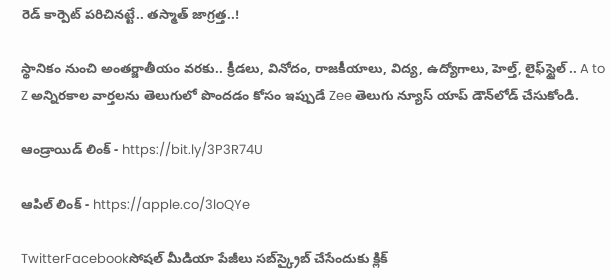రెడ్ కార్పెట్ పరిచినట్టే.. తస్మాత్ జాగ్రత్త..!

స్థానికం నుంచి అంతర్జాతీయం వరకు.. క్రీడలు, వినోదం, రాజకీయాలు, విద్య, ఉద్యోగాలు, హెల్త్, లైఫ్‌స్టైల్ .. A to Z అన్నిరకాల వార్తలను తెలుగులో పొందడం కోసం ఇప్పుడే Zee తెలుగు న్యూస్ యాప్ డౌన్‌లోడ్ చేసుకోండి.

ఆండ్రాయిడ్ లింక్ - https://bit.ly/3P3R74U

ఆపిల్ లింక్ - https://apple.co/3loQYe

TwitterFacebookసోషల్ మీడియా పేజీలు సబ్‌స్క్రైబ్ చేసేందుకు క్లిక్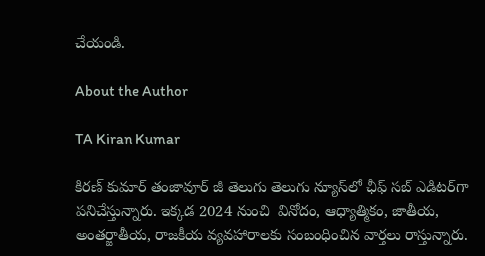చేయండి.

About the Author

TA Kiran Kumar

కిరణ్ కుమార్ తంజావూర్ జీ తెలుగు తెలుగు న్యూస్‌లో ఛీఫ్ సబ్ ఎడిటర్‌గా పనిచేస్తున్నారు. ఇక్కడ 2024 నుంచి  వినోదం, ఆధ్యాత్మికం, జాతీయ, అంతర్జాతీయ, రాజకీయ వ్యవహారాలకు సంబంధించిన వార్తలు రాస్తున్నారు.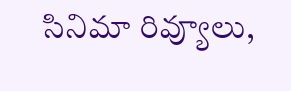సినిమా రివ్యూలు,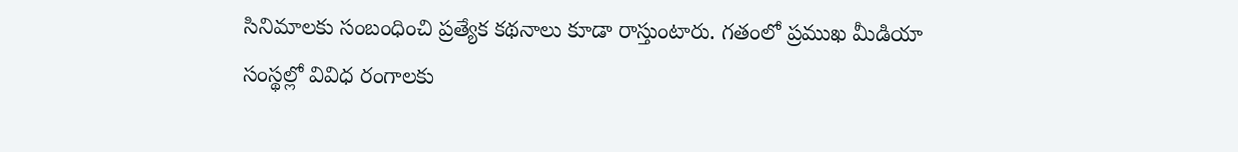సినిమాలకు సంబంధించి ప్రత్యేక కథనాలు కూడా రాస్తుంటారు. గతంలో ప్రముఖ మీడియా సంస్థల్లో వివిధ రంగాలకు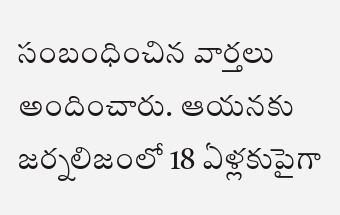సంబంధించిన వార్తలు అందించారు. ఆయనకు జర్నలిజంలో 18 ఏళ్లకుపైగా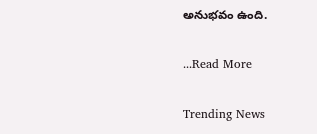అనుభవం ఉంది.

...Read More

Trending News